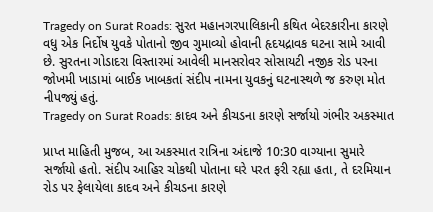Tragedy on Surat Roads: સુરત મહાનગરપાલિકાની કથિત બેદરકારીના કારણે વધુ એક નિર્દોષ યુવકે પોતાનો જીવ ગુમાવ્યો હોવાની હૃદયદ્રાવક ઘટના સામે આવી છે. સુરતના ગોડાદરા વિસ્તારમાં આવેલી માનસરોવર સોસાયટી નજીક રોડ પરના જોખમી ખાડામાં બાઈક ખાબકતાં સંદીપ નામના યુવકનું ઘટનાસ્થળે જ કરુણ મોત નીપજ્યું હતું.
Tragedy on Surat Roads: કાદવ અને કીચડના કારણે સર્જાયો ગંભીર અકસ્માત

પ્રાપ્ત માહિતી મુજબ, આ અકસ્માત રાત્રિના અંદાજે 10:30 વાગ્યાના સુમારે સર્જાયો હતો. સંદીપ આહિર ચોકથી પોતાના ઘરે પરત ફરી રહ્યા હતા, તે દરમિયાન રોડ પર ફેલાયેલા કાદવ અને કીચડના કારણે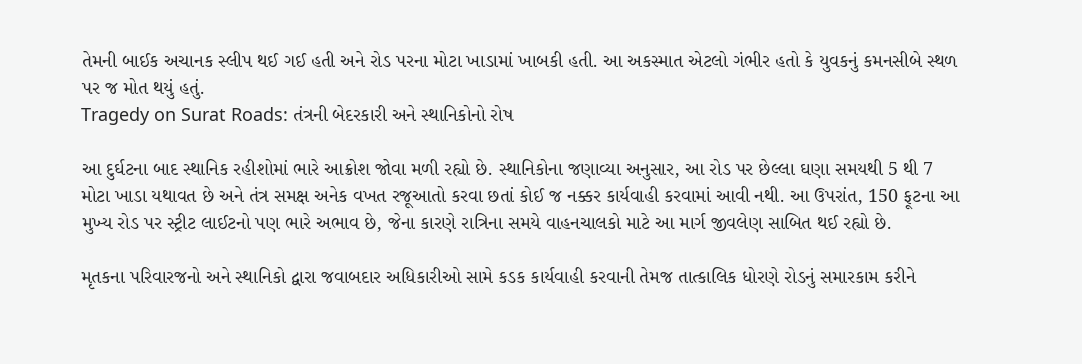તેમની બાઈક અચાનક સ્લીપ થઈ ગઈ હતી અને રોડ પરના મોટા ખાડામાં ખાબકી હતી. આ અકસ્માત એટલો ગંભીર હતો કે યુવકનું કમનસીબે સ્થળ પર જ મોત થયું હતું.
Tragedy on Surat Roads: તંત્રની બેદરકારી અને સ્થાનિકોનો રોષ

આ દુર્ઘટના બાદ સ્થાનિક રહીશોમાં ભારે આક્રોશ જોવા મળી રહ્યો છે. સ્થાનિકોના જણાવ્યા અનુસાર, આ રોડ પર છેલ્લા ઘણા સમયથી 5 થી 7 મોટા ખાડા યથાવત છે અને તંત્ર સમક્ષ અનેક વખત રજૂઆતો કરવા છતાં કોઈ જ નક્કર કાર્યવાહી કરવામાં આવી નથી. આ ઉપરાંત, 150 ફૂટના આ મુખ્ય રોડ પર સ્ટ્રીટ લાઈટનો પણ ભારે અભાવ છે, જેના કારણે રાત્રિના સમયે વાહનચાલકો માટે આ માર્ગ જીવલેણ સાબિત થઈ રહ્યો છે.

મૃતકના પરિવારજનો અને સ્થાનિકો દ્વારા જવાબદાર અધિકારીઓ સામે કડક કાર્યવાહી કરવાની તેમજ તાત્કાલિક ધોરણે રોડનું સમારકામ કરીને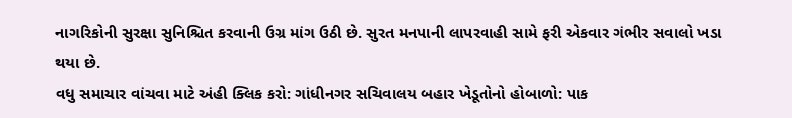નાગરિકોની સુરક્ષા સુનિશ્ચિત કરવાની ઉગ્ર માંગ ઉઠી છે. સુરત મનપાની લાપરવાહી સામે ફરી એકવાર ગંભીર સવાલો ખડા થયા છે.
વધુ સમાચાર વાંચવા માટે અંહી ક્લિક કરો: ગાંધીનગર સચિવાલય બહાર ખેડૂતોનો હોબાળો: પાક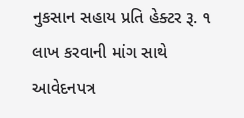નુકસાન સહાય પ્રતિ હેક્ટર રૂ. ૧ લાખ કરવાની માંગ સાથે આવેદનપત્ર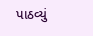પાઠવ્યું